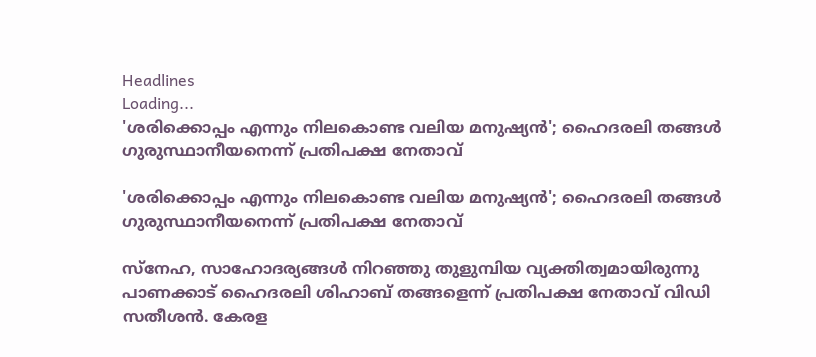Headlines
Loading...
'ശരിക്കൊപ്പം എന്നും നിലകൊണ്ട വലിയ മനുഷ്യന്‍'; ഹൈദരലി തങ്ങള്‍ ഗുരുസ്ഥാനീയനെന്ന് പ്രതിപക്ഷ നേതാവ്

'ശരിക്കൊപ്പം എന്നും നിലകൊണ്ട വലിയ മനുഷ്യന്‍'; ഹൈദരലി തങ്ങള്‍ ഗുരുസ്ഥാനീയനെന്ന് പ്രതിപക്ഷ നേതാവ്

സ്‌നേഹ, സാഹോദര്യങ്ങള്‍ നിറഞ്ഞു തുളുമ്പിയ വ്യക്തിത്വമായിരുന്നു പാണക്കാട് ഹൈദരലി ശിഹാബ് തങ്ങളെന്ന് പ്രതിപക്ഷ നേതാവ് വിഡി സതീശന്‍. കേരള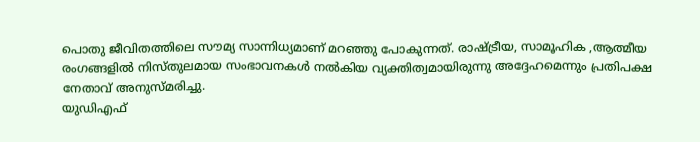പൊതു ജീവിതത്തിലെ സൗമ്യ സാന്നിധ്യമാണ് മറഞ്ഞു പോകുന്നത്. രാഷ്ട്രീയ, സാമൂഹിക ,ആത്മീയ രംഗങ്ങളില്‍ നിസ്തുലമായ സംഭാവനകള്‍ നല്‍കിയ വ്യക്തിത്വമായിരുന്നു അദ്ദേഹമെന്നും പ്രതിപക്ഷ നേതാവ് അനുസ്മരിച്ചു.
യുഡിഎഫ്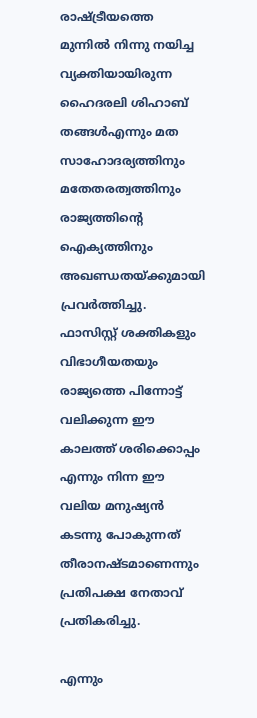രാഷ്ട്രീയത്തെ മുന്നില്‍ നിന്നു നയിച്ച വ്യക്തിയായിരുന്ന ഹൈദരലി ശിഹാബ് തങ്ങള്‍എന്നും മത സാഹോദര്യത്തിനും മതേതരത്വത്തിനും രാജ്യത്തിന്റെ ഐക്യത്തിനും അഖണ്ഡതയ്ക്കുമായി പ്രവര്‍ത്തിച്ചു. ഫാസിസ്റ്റ് ശക്തികളും വിഭാഗീയതയും രാജ്യത്തെ പിന്നോട്ട് വലിക്കുന്ന ഈ കാലത്ത് ശരിക്കൊപ്പം എന്നും നിന്ന ഈ വലിയ മനുഷ്യന്‍ കടന്നു പോകുന്നത് തീരാനഷ്ടമാണെന്നും പ്രതിപക്ഷ നേതാവ് പ്രതികരിച്ചു.

എന്നും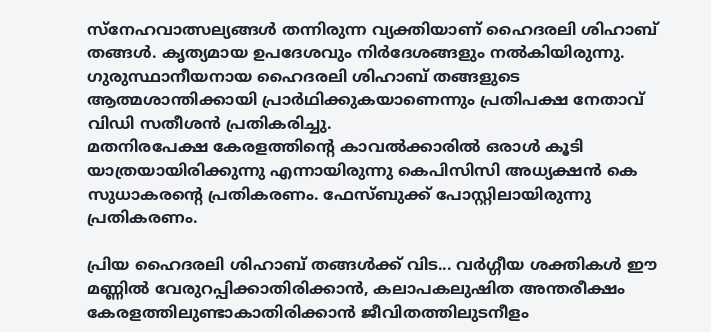സ്‌നേഹവാത്സല്യങ്ങള്‍ തന്നിരുന്ന വ്യക്തിയാണ് ഹൈദരലി ശിഹാബ് തങ്ങള്‍. കൃത്യമായ ഉപദേശവും നിര്‍ദേശങ്ങളും നല്‍കിയിരുന്നു. ഗുരുസ്ഥാനീയനായ ഹൈദരലി ശിഹാബ് തങ്ങളുടെ ആത്മശാന്തിക്കായി പ്രാര്‍ഥിക്കുകയാണെന്നും പ്രതിപക്ഷ നേതാവ് വിഡി സതീശന്‍ പ്രതികരിച്ചു.
മതനിരപേക്ഷ കേരളത്തിന്റെ കാവല്‍ക്കാരില്‍ ഒരാള്‍ കൂടി യാത്രയായിരിക്കുന്നു എന്നായിരുന്നു കെപിസിസി അധ്യക്ഷന്‍ കെ സുധാകരന്റെ പ്രതികരണം. ഫേസ്ബുക്ക് പോസ്റ്റിലായിരുന്നു പ്രതികരണം.

പ്രിയ ഹൈദരലി ശിഹാബ് തങ്ങള്‍ക്ക് വിട... വര്‍ഗ്ഗീയ ശക്തികള്‍ ഈ മണ്ണില്‍ വേരുറപ്പിക്കാതിരിക്കാന്‍, കലാപകലുഷിത അന്തരീക്ഷം കേരളത്തിലുണ്ടാകാതിരിക്കാന്‍ ജീവിതത്തിലുടനീളം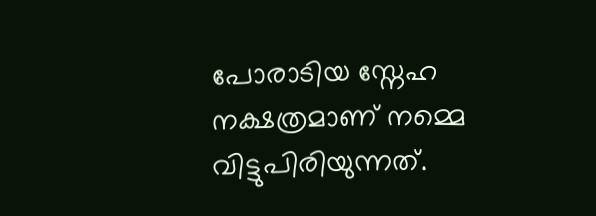പോരാടിയ സ്നേഹ നക്ഷത്രമാണ് നമ്മെ വിട്ടുപിരിയുന്നത്.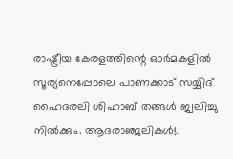രാഷ്ട്രീയ കേരളത്തിന്റെ ഓര്‍മകളില്‍ സൂര്യനെപ്പോലെ പാണക്കാട് സയ്യിദ് ഹൈദരലി ശിഹാബ് തങ്ങള്‍ ജ്വലിച്ചു നില്‍ക്കും. ആദരാഞ്ജലികള്‍!.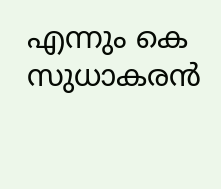എന്നും കെ സുധാകരന്‍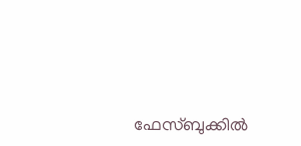ഫേസ്ബുക്കില്‍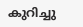കുറിച്ചു